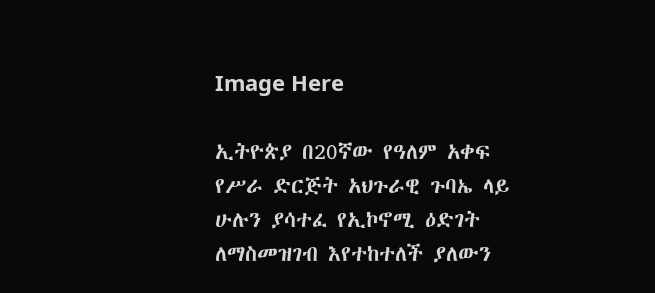Image Here

ኢትዮጵያ በ20ኛው የዓለም አቀፍ የሥራ ድርጅት አህጉራዊ ጉባኤ ላይ ሁሉን ያሳተፈ የኢኮኖሚ ዕድገት ለማስመዝገብ እየተከተለች ያለውን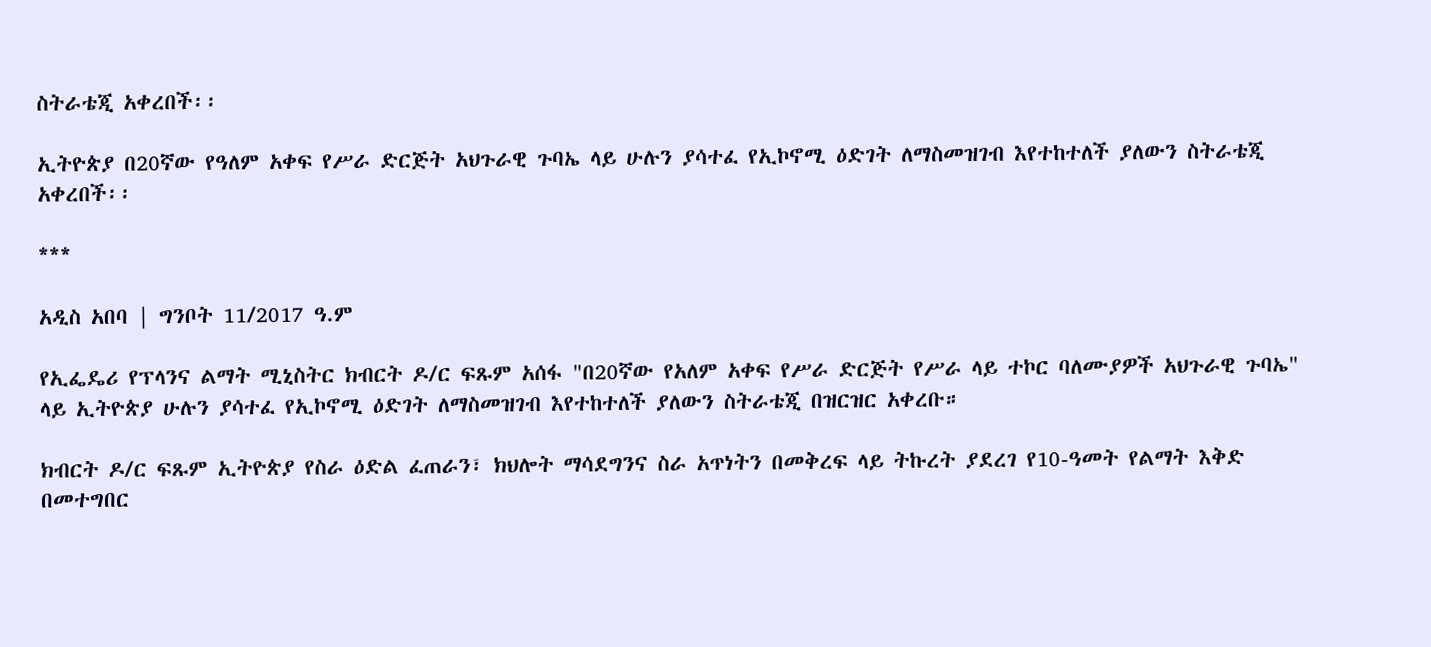ስትራቴጂ አቀረበች፡፡

ኢትዮጵያ በ20ኛው የዓለም አቀፍ የሥራ ድርጅት አህጉራዊ ጉባኤ ላይ ሁሉን ያሳተፈ የኢኮኖሚ ዕድገት ለማስመዝገብ እየተከተለች ያለውን ስትራቴጂ አቀረበች፡፡

***

አዲስ አበባ | ግንቦት 11/2017 ዓ.ም

የኢፌዴሪ የፕላንና ልማት ሚኒስትር ክብርት ዶ/ር ፍጹም አሰፋ "በ20ኛው የአለም አቀፍ የሥራ ድርጅት የሥራ ላይ ተኮር ባለሙያዎች አህጉራዊ ጉባኤ" ላይ ኢትዮጵያ ሁሉን ያሳተፈ የኢኮኖሚ ዕድገት ለማስመዝገብ እየተከተለች ያለውን ስትራቴጂ በዝርዝር አቀረቡ።

ክብርት ዶ/ር ፍጹም ኢትዮጵያ የስራ ዕድል ፈጠራን፣ ክህሎት ማሳደግንና ስራ አጥነትን በመቅረፍ ላይ ትኩረት ያደረገ የ10-ዓመት የልማት እቅድ በመተግበር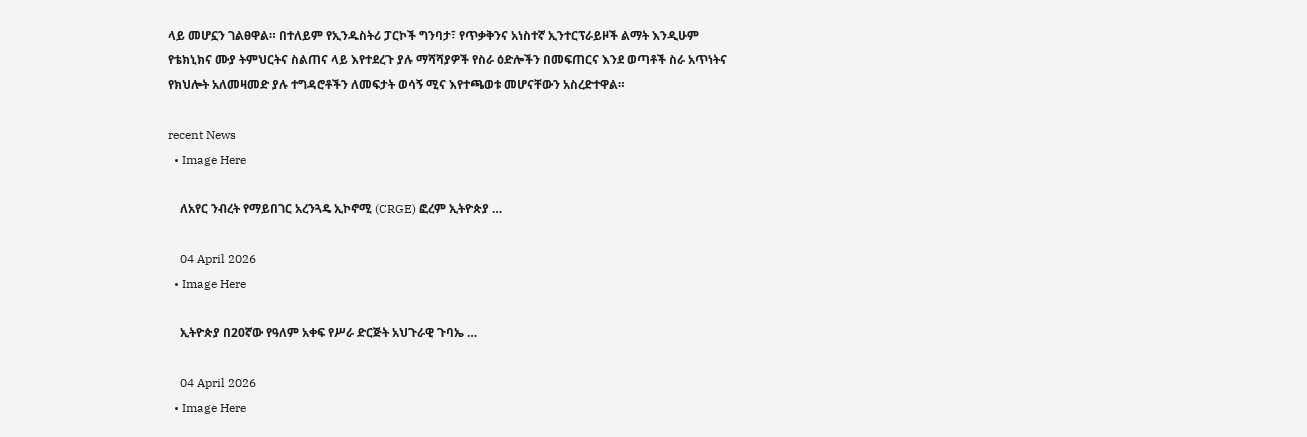ላይ መሆኗን ገልፀዋል። በተለይም የኢንዱስትሪ ፓርኮች ግንባታ፣ የጥቃቅንና አነስተኛ ኢንተርፕራይዞች ልማት እንዲሁም የቴክኒክና ሙያ ትምህርትና ስልጠና ላይ እየተደረጉ ያሉ ማሻሻያዎች የስራ ዕድሎችን በመፍጠርና እንደ ወጣቶች ስራ አጥነትና የክህሎት አለመዛመድ ያሉ ተግዳሮቶችን ለመፍታት ወሳኝ ሚና እየተጫወቱ መሆናቸውን አስረድተዋል።

recent News
  • Image Here

    ለአየር ንብረት የማይበገር አረንጓዴ ኢኮኖሚ (CRGE) ፎረም ኢትዮጵያ …

    04 April 2026
  • Image Here

    ኢትዮጵያ በ20ኛው የዓለም አቀፍ የሥራ ድርጅት አህጉራዊ ጉባኤ …

    04 April 2026
  • Image Here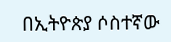በኢትዮጵያ ሶስተኛው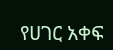የሀገር አቀፍ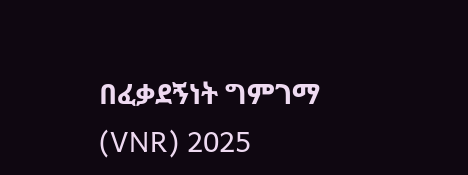በፈቃደኝነት ግምገማ (VNR) 2025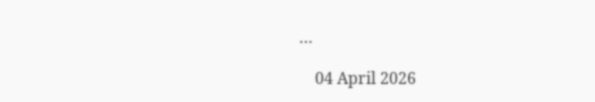…

    04 April 2026